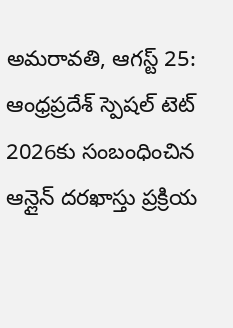అమరావతి, ఆగస్ట్ 25: ఆంధ్రప్రదేశ్ స్పెషల్ టెట్ 2026కు సంబంధించిన ఆన్లైన్ దరఖాస్తు ప్రక్రియ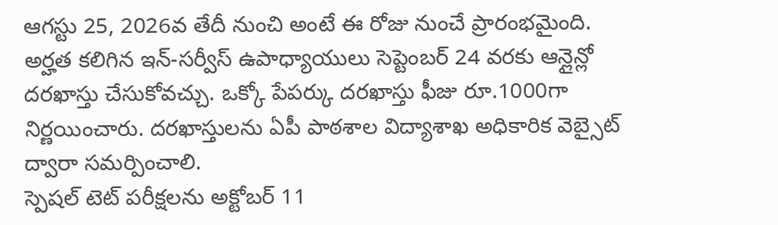ఆగస్టు 25, 2026వ తేదీ నుంచి అంటే ఈ రోజు నుంచే ప్రారంభమైంది. అర్హత కలిగిన ఇన్-సర్వీస్ ఉపాధ్యాయులు సెప్టెంబర్ 24 వరకు ఆన్లైన్లో దరఖాస్తు చేసుకోవచ్చు. ఒక్కో పేపర్కు దరఖాస్తు ఫీజు రూ.1000గా నిర్ణయించారు. దరఖాస్తులను ఏపీ పాఠశాల విద్యాశాఖ అధికారిక వెబ్సైట్ ద్వారా సమర్పించాలి.
స్పెషల్ టెట్ పరీక్షలను అక్టోబర్ 11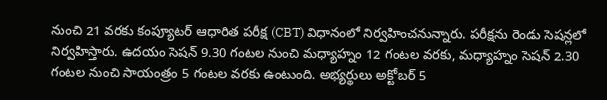నుంచి 21 వరకు కంప్యూటర్ ఆధారిత పరీక్ష (CBT) విధానంలో నిర్వహించనున్నారు. పరీక్షను రెండు సెషన్లలో నిర్వహిస్తారు. ఉదయం సెషన్ 9.30 గంటల నుంచి మధ్యాహ్నం 12 గంటల వరకు, మధ్యాహ్నం సెషన్ 2.30 గంటల నుంచి సాయంత్రం 5 గంటల వరకు ఉంటుంది. అభ్యర్థులు అక్టోబర్ 5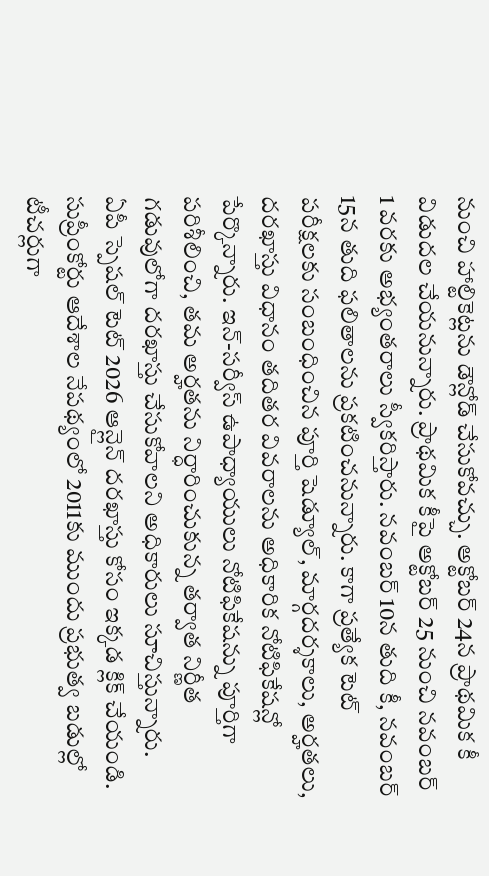నుంచి హాల్టికెట్లను డౌన్లోడ్ చేసుకోవచ్చు. అక్టోబర్ 24న ప్రాథమిక కీ విడుదల చేయనున్నారు. ప్రాథమిక కీపై అక్టోబర్ 25 నుంచి నవంబర్ 1 వరకు అభ్యంతరాలు స్వీకరిస్తారు. నవంబర్ 10న తుది కీ, నవంబర్ 15న తుది ఫలితాలను ప్రకటించనున్నారు. కాగా ప్రత్యేక టెట్ పరీక్షలకు సంబంధించిన పూర్తి షెడ్యూల్, మార్గదర్శకాలు, అర్హతలు, దరఖాస్తు విధానం తదితర వివరాలను అధికారిక నోటిఫికేషన్లో పేర్కొన్నారు. ఇన్-సర్వీస్ ఉపాధ్యాయులు నోటిఫికేషన్ను పూర్తిగా పరిశీలించి, తమ అర్హతను నిర్ధారించుకున్న తర్వాత నిర్ణీత గడువులోగా దరఖాస్తు చేసుకోవాలని అధికారులు సూచిస్తున్నారు.
ఏపీ స్పెషల్ టెట్ 2026 ఆన్లైన్ దరఖాస్తు కోసం ఇక్కడ క్లిక్ చేయండి.
సుప్రీంకోర్టు ఆదేశాల నేపథ్యంలో 2011కు ముందు ప్రభుత్వ బడుల్లో టీచర్లుగా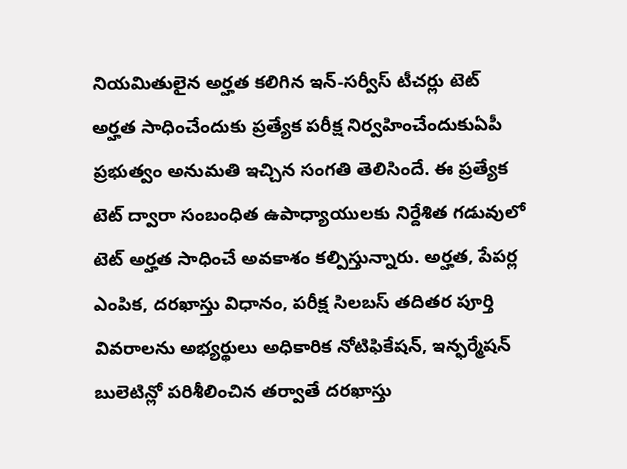నియమితులైన అర్హత కలిగిన ఇన్-సర్వీస్ టీచర్లు టెట్ అర్హత సాధించేందుకు ప్రత్యేక పరీక్ష నిర్వహించేందుకుఏపీ ప్రభుత్వం అనుమతి ఇచ్చిన సంగతి తెలిసిందే. ఈ ప్రత్యేక టెట్ ద్వారా సంబంధిత ఉపాధ్యాయులకు నిర్దేశిత గడువులో టెట్ అర్హత సాధించే అవకాశం కల్పిస్తున్నారు. అర్హత, పేపర్ల ఎంపిక, దరఖాస్తు విధానం, పరీక్ష సిలబస్ తదితర పూర్తి వివరాలను అభ్యర్థులు అధికారిక నోటిఫికేషన్, ఇన్ఫర్మేషన్ బులెటిన్లో పరిశీలించిన తర్వాతే దరఖాస్తు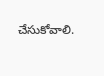చేసుకోవాలి.